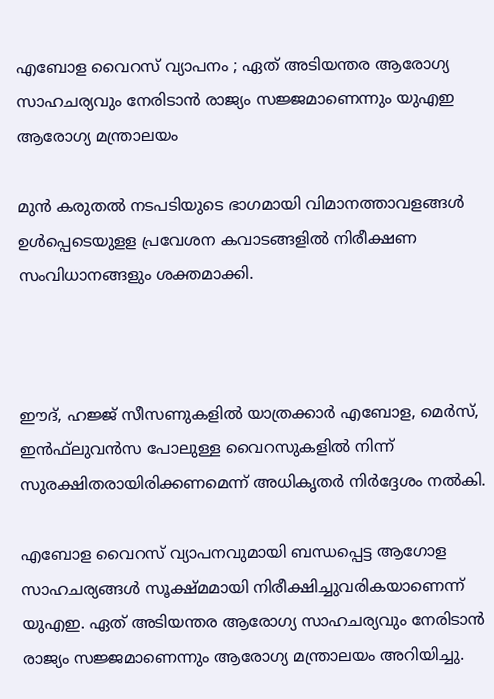എബോള വൈറസ് വ്യാപനം ; ഏത് അടിയന്തര ആരോഗ്യ സാഹചര്യവും നേരിടാന്‍ രാജ്യം സജ്ജമാണെന്നും യുഎഇ ആരോഗ്യ മന്ത്രാലയം

മുന്‍ കരുതല്‍ നടപടിയുടെ ഭാഗമായി വിമാനത്താവളങ്ങള്‍ ഉള്‍പ്പെടെയുളള പ്രവേശന കവാടങ്ങളില്‍ നിരീക്ഷണ സംവിധാനങ്ങളും ശക്തമാക്കി.



ഈദ്, ഹജ്ജ് സീസണുകളില്‍ യാത്രക്കാര്‍ എബോള, മെര്‍സ്, ഇന്‍ഫ്‌ലുവന്‍സ പോലുള്ള വൈറസുകളില്‍ നിന്ന് സുരക്ഷിതരായിരിക്കണമെന്ന് അധികൃതര്‍ നിര്‍ദ്ദേശം നല്‍കി.

എബോള വൈറസ് വ്യാപനവുമായി ബന്ധപ്പെട്ട ആഗോള സാഹചര്യങ്ങള്‍ സൂക്ഷ്മമായി നിരീക്ഷിച്ചുവരികയാണെന്ന് യുഎഇ. ഏത് അടിയന്തര ആരോഗ്യ സാഹചര്യവും നേരിടാന്‍ രാജ്യം സജ്ജമാണെന്നും ആരോഗ്യ മന്ത്രാലയം അറിയിച്ചു.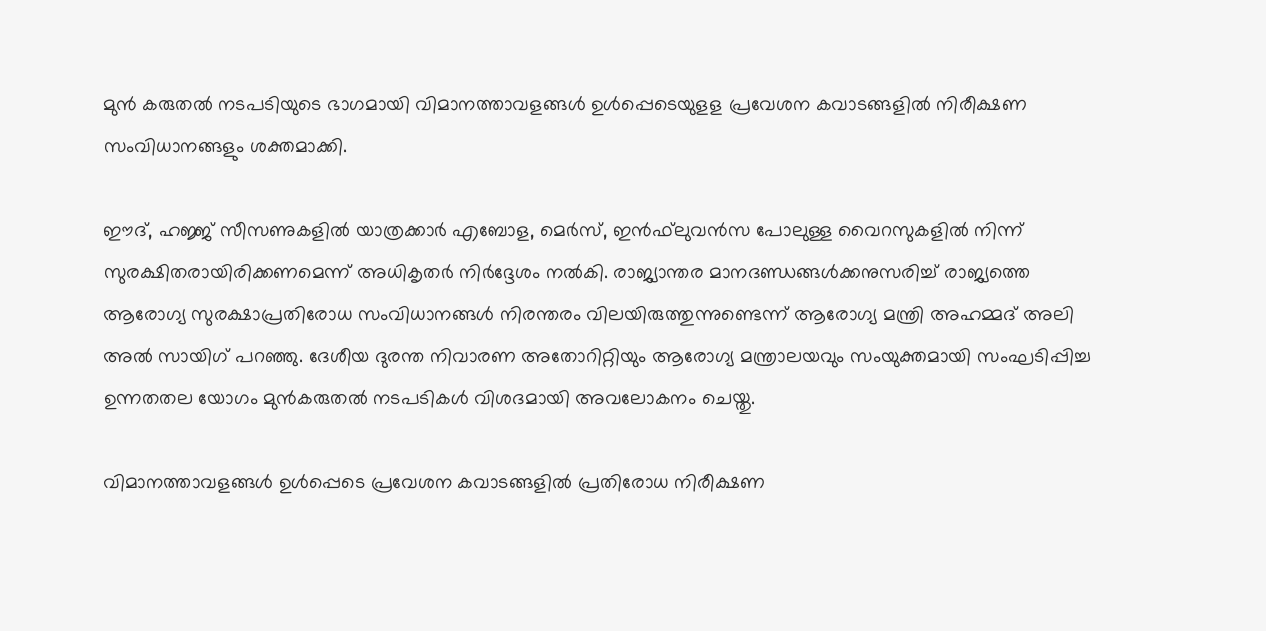മുന്‍ കരുതല്‍ നടപടിയുടെ ഭാഗമായി വിമാനത്താവളങ്ങള്‍ ഉള്‍പ്പെടെയുളള പ്രവേശന കവാടങ്ങളില്‍ നിരീക്ഷണ സംവിധാനങ്ങളും ശക്തമാക്കി.

ഈദ്, ഹജ്ജ് സീസണുകളില്‍ യാത്രക്കാര്‍ എബോള, മെര്‍സ്, ഇന്‍ഫ്‌ലുവന്‍സ പോലുള്ള വൈറസുകളില്‍ നിന്ന് സുരക്ഷിതരായിരിക്കണമെന്ന് അധികൃതര്‍ നിര്‍ദ്ദേശം നല്‍കി. രാജ്യാന്തര മാനദണ്ഡങ്ങള്‍ക്കനുസരിച്ച് രാജ്യത്തെ ആരോഗ്യ സുരക്ഷാപ്രതിരോധ സംവിധാനങ്ങള്‍ നിരന്തരം വിലയിരുത്തുന്നുണ്ടെന്ന് ആരോഗ്യ മന്ത്രി അഹമ്മദ് അലി അല്‍ സായിഗ് പറഞ്ഞു. ദേശീയ ദുരന്ത നിവാരണ അതോറിറ്റിയും ആരോഗ്യ മന്ത്രാലയവും സംയുക്തമായി സംഘടിപ്പിച്ച ഉന്നതതല യോഗം മുന്‍കരുതല്‍ നടപടികള്‍ വിശദമായി അവലോകനം ചെയ്തു.

വിമാനത്താവളങ്ങള്‍ ഉള്‍പ്പെടെ പ്രവേശന കവാടങ്ങളില്‍ പ്രതിരോധ നിരീക്ഷണ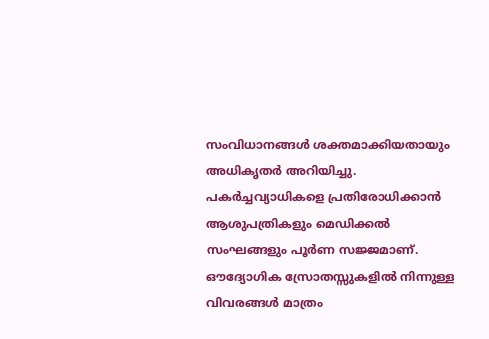സംവിധാനങ്ങള്‍ ശക്തമാക്കിയതായും അധികൃതര്‍ അറിയിച്ചു. പകര്‍ച്ചവ്യാധികളെ പ്രതിരോധിക്കാന്‍ ആശുപത്രികളും മെഡിക്കല്‍ സംഘങ്ങളും പൂര്‍ണ സജ്ജമാണ്. ഔദ്യോഗിക സ്രോതസ്സുകളില്‍ നിന്നുള്ള വിവരങ്ങള്‍ മാത്രം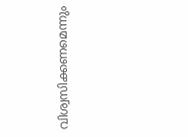വിശ്വസിക്കണമെന്നും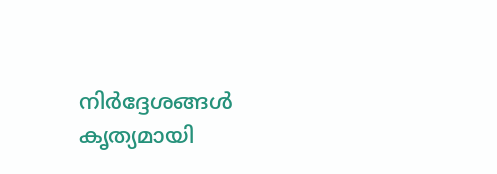നിര്‍ദ്ദേശങ്ങള്‍ കൃത്യമായി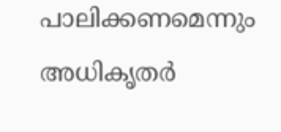പാലിക്കണമെന്നും അധികൃതര്‍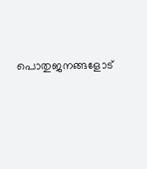പൊതുജനങ്ങളോട്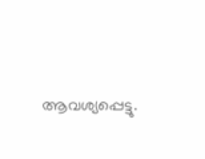ആവശ്യപ്പെട്ടു.